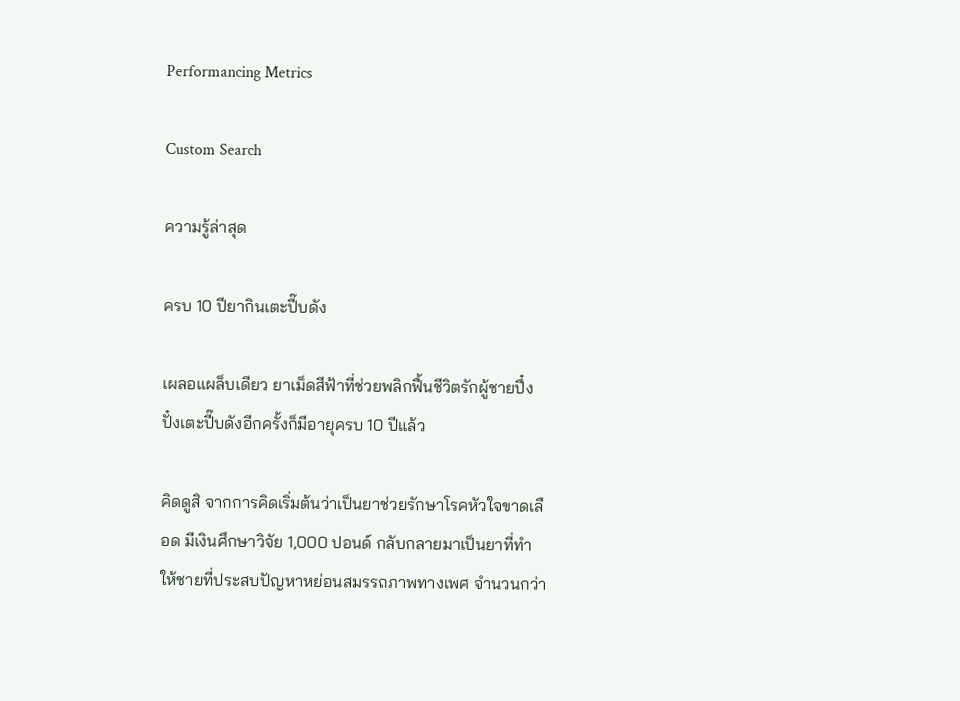Performancing Metrics

Custom Search

ความรู้ล่าสุด

ครบ 10 ปียากินเตะปี๊บดัง

เผลอแผล็บเดียว ยาเม็ดสีฟ้าที่ช่วยพลิกฟื้นชีวิตรักผู้ชายปึ๋งปั๋งเตะปี๊บดังอีกครั้งก็มีอายุครบ 10 ปีแล้ว

คิดดูสิ จากการคิดเริ่มต้นว่าเป็นยาช่วยรักษาโรคหัวใจขาดเลือด มีเงินศึกษาวิจัย 1,000 ปอนด์ กลับกลายมาเป็นยาที่ทำให้ชายที่ประสบปัญหาหย่อนสมรรถภาพทางเพศ จำนวนกว่า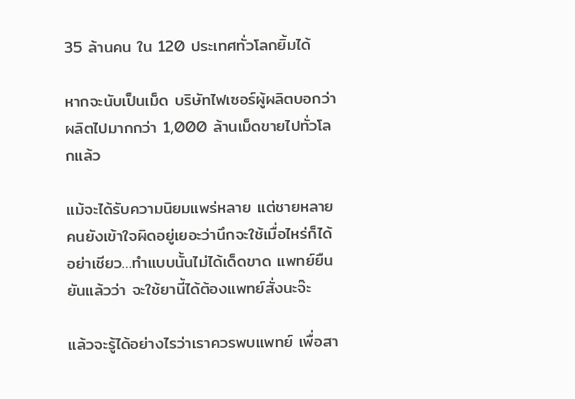35 ล้านคน ใน 120 ประเทศทั่วโลกยิ้มได้

หากจะนับเป็นเม็ด บริษัทไฟเซอร์ผู้ผลิตบอกว่า ผลิตไปมากกว่า 1,000 ล้านเม็ดขายไปทั่วโลกแล้ว

แม้จะได้รับความนิยมแพร่หลาย แต่ชายหลายคนยังเข้าใจผิดอยู่เยอะว่านึกจะใช้เมื่อไหร่ก็ได้ อย่าเชียว…ทำแบบนั้นไม่ได้เด็ดขาด แพทย์ยืนยันแล้วว่า จะใช้ยานี้ได้ต้องแพทย์สั่งนะจ๊ะ

แล้วจะรู้ได้อย่างไรว่าเราควรพบแพทย์ เพื่อสา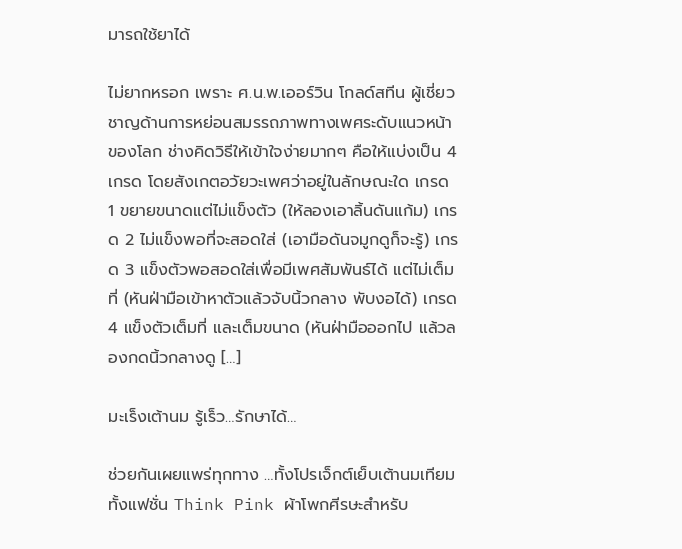มารถใช้ยาได้

ไม่ยากหรอก เพราะ ศ.น.พ.เออร์วิน โกลด์สทีน ผู้เชี่ยวชาญด้านการหย่อนสมรรถภาพทางเพศระดับแนวหน้าของโลก ช่างคิดวิธีให้เข้าใจง่ายมากๆ คือให้แบ่งเป็น 4 เกรด โดยสังเกตอวัยวะเพศว่าอยู่ในลักษณะใด เกรด 1 ขยายขนาดแต่ไม่แข็งตัว (ให้ลองเอาลิ้นดันแก้ม) เกรด 2 ไม่แข็งพอที่จะสอดใส่ (เอามือดันจมูกดูก็จะรู้) เกรด 3 แข็งตัวพอสอดใส่เพื่อมีเพศสัมพันธ์ได้ แต่ไม่เต็มที่ (หันฝ่ามือเข้าหาตัวแล้วจับนิ้วกลาง พับงอได้) เกรด 4 แข็งตัวเต็มที่ และเต็มขนาด (หันฝ่ามือออกไป แล้วลองกดนิ้วกลางดู […]

มะเร็งเต้านม รู้เร็ว…รักษาได้…

ช่วยกันเผยแพร่ทุกทาง …ทั้งโปรเจ็กต์เย็บเต้านมเทียม ทั้งแฟชั่น Think Pink ผ้าโพกศีรษะสำหรับ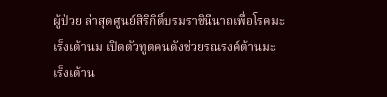ผู้ป่วย ล่าสุดศูนย์สิริกิติ์บรมราชินีนาถเพื่อโรคมะเร็งเต้านม เปิดตัวทูตคนดังช่วยรณรงค์ต้านมะเร็งเต้าน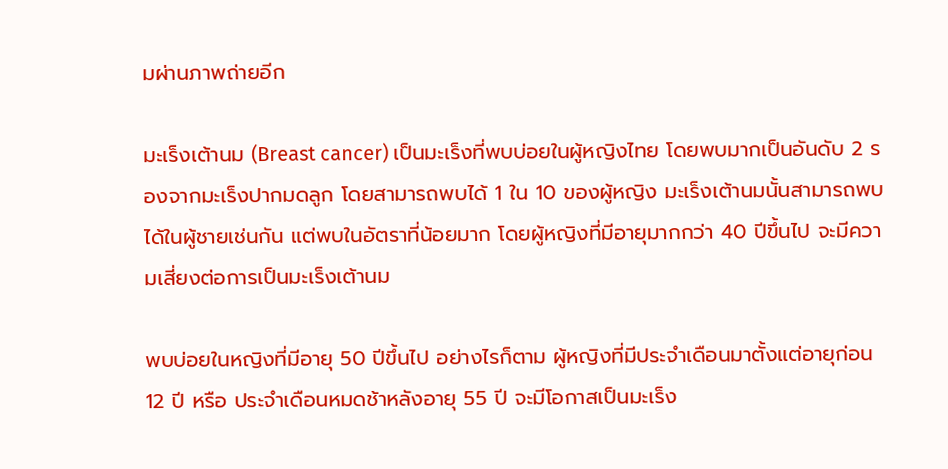มผ่านภาพถ่ายอีก

มะเร็งเต้านม (Breast cancer) เป็นมะเร็งที่พบบ่อยในผู้หญิงไทย โดยพบมากเป็นอันดับ 2 รองจากมะเร็งปากมดลูก โดยสามารถพบได้ 1 ใน 10 ของผู้หญิง มะเร็งเต้านมนั้นสามารถพบได้ในผู้ชายเช่นกัน แต่พบในอัตราที่น้อยมาก โดยผู้หญิงที่มีอายุมากกว่า 40 ปีขึ้นไป จะมีความเสี่ยงต่อการเป็นมะเร็งเต้านม

พบบ่อยในหญิงที่มีอายุ 50 ปีขึ้นไป อย่างไรก็ตาม ผู้หญิงที่มีประจำเดือนมาตั้งแต่อายุก่อน 12 ปี หรือ ประจำเดือนหมดช้าหลังอายุ 55 ปี จะมีโอกาสเป็นมะเร็ง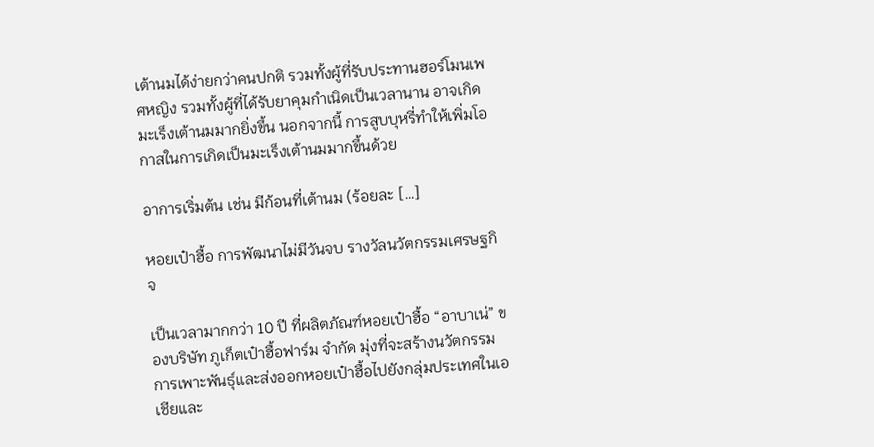เต้านมได้ง่ายกว่าคนปกติ รวมทั้งผู้ที่รับประทานฮอร์โมนเพศหญิง รวมทั้งผู้ที่ได้รับยาคุมกำเนิดเป็นเวลานาน อาจเกิดมะเร็งเต้านมมากยิ่งขึ้น นอกจากนี้ การสูบบุหรี่ทำให้เพิ่มโอกาสในการเกิดเป็นมะเร็งเต้านมมากขึ้นด้วย

อาการเริ่มต้น เช่น มีก้อนที่เต้านม (ร้อยละ […]

หอยเป๋าฮื้อ การพัฒนาไม่มีวันจบ รางวัลนวัตกรรมเศรษฐกิจ

เป็นเวลามากกว่า 10 ปี ที่ผลิตภัณฑ์หอยเป๋าฮื้อ “อาบาเน่” ของบริษัท ภูเก็ตเป๋าฮื้อฟาร์ม จำกัด มุ่งที่จะสร้างนวัตกรรมการเพาะพันธุ์และส่งออกหอยเป๋าฮื้อไปยังกลุ่มประเทศในเอเชียและ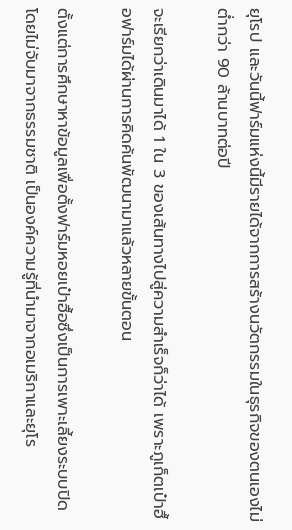ยุโรป และวันนี้ฟาร์มแห่งนี้มีรายได้จากการสร้างนวัตกรรมในธุรกิจของตนเองไม่ต่ำกว่า 90 ล้านบาทต่อปี

จะเรียกว่าเดินมาได้ 1 ใน 3 ของเส้นทางไปสู่ความสำเร็จก็ว่าได้ เพราะภูเก็ตเป๋าฮื้อฟาร์มได้ผ่านการคิดค้นพัฒนามาแล้วหลายขั้นตอน

ตั้งแต่การศึกษาหาข้อมูลเพื่อตั้งฟาร์มหอยเป๋าฮื้อซึ่งเป็นการเพาะเลี้ยงระบบปิด โดยไม่จับมาจากธรรมชาติ เป็นองค์ความรู้ที่นำมาจากอเมริกาและยุโร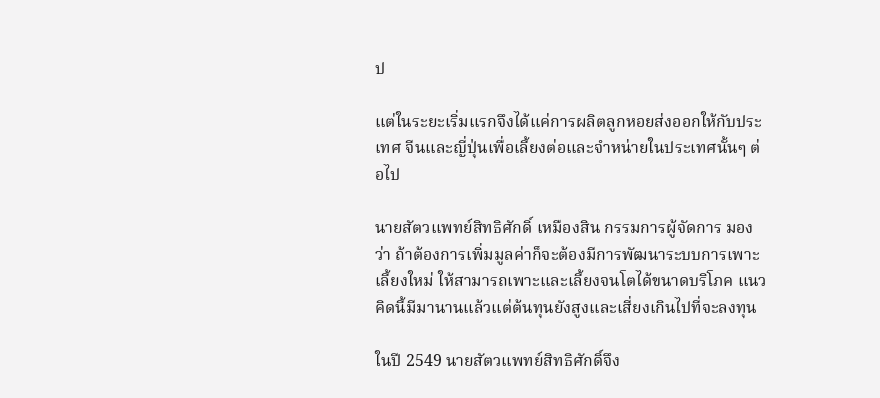ป

แต่ในระยะเริ่มแรกจึงได้แค่การผลิตลูกหอยส่งออกให้กับประเทศ จีนและญี่ปุ่นเพื่อเลี้ยงต่อและจำหน่ายในประเทศนั้นๆ ต่อไป

นายสัตวแพทย์สิทธิศักดิ์ เหมืองสิน กรรมการผู้จัดการ มองว่า ถ้าต้องการเพิ่มมูลค่าก็จะต้องมีการพัฒนาระบบการเพาะเลี้ยงใหม่ ให้สามารถเพาะและเลี้ยงจนโตได้ขนาดบริโภค แนวคิดนี้มีมานานแล้วแต่ต้นทุนยังสูงและเสี่ยงเกินไปที่จะลงทุน

ในปี 2549 นายสัตวแพทย์สิทธิศักดิ์จึง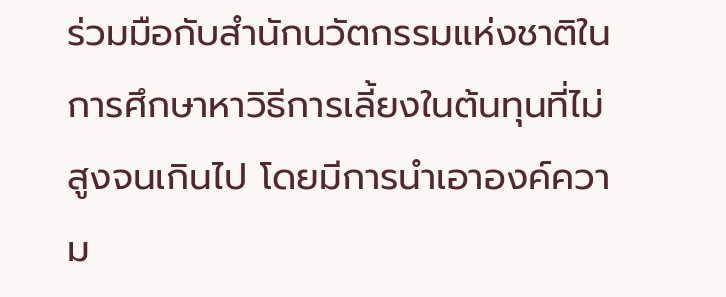ร่วมมือกับสำนักนวัตกรรมแห่งชาติในการศึกษาหาวิธีการเลี้ยงในต้นทุนที่ไม่สูงจนเกินไป โดยมีการนำเอาองค์ความ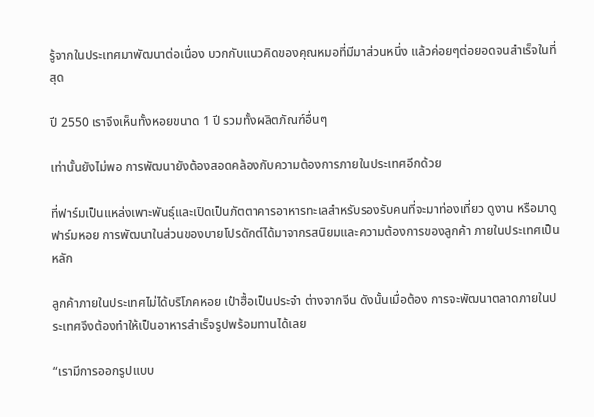รู้จากในประเทศมาพัฒนาต่อเนื่อง บวกกับแนวคิดของคุณหมอที่มีมาส่วนหนึ่ง แล้วค่อยๆต่อยอดจนสำเร็จในที่สุด

ปี 2550 เราจึงเห็นทั้งหอยขนาด 1 ปี รวมทั้งผลิตภัณฑ์อื่นๆ

เท่านั้นยังไม่พอ การพัฒนายังต้องสอดคล้องกับความต้องการภายในประเทศอีกด้วย

ที่ฟาร์มเป็นแหล่งเพาะพันธุ์และเปิดเป็นภัตตาคารอาหารทะเลสำหรับรองรับคนที่จะมาท่องเที่ยว ดูงาน หรือมาดูฟาร์มหอย การพัฒนาในส่วนของบายโปรดักต์ได้มาจากรสนิยมและความต้องการของลูกค้า ภายในประเทศเป็นหลัก

ลูกค้าภายในประเทศไม่ได้บริโภคหอย เป๋าฮื้อเป็นประจำ ต่างจากจีน ดังนั้นเมื่อต้อง การจะพัฒนาตลาดภายในประเทศจึงต้องทำให้เป็นอาหารสำเร็จรูปพร้อมทานได้เลย

“เรามีการออกรูปแบบ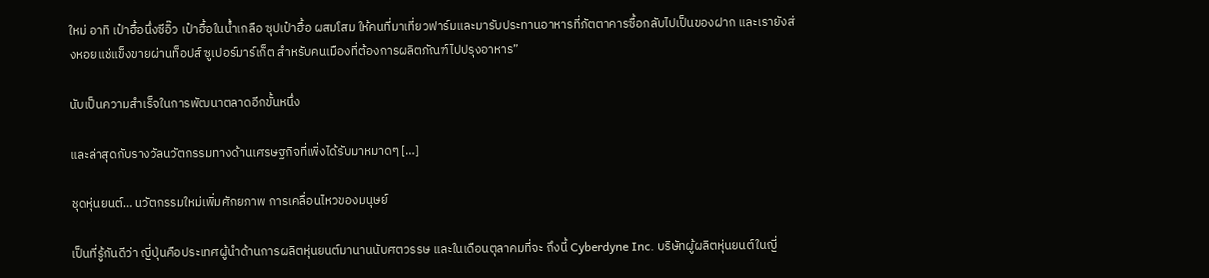ใหม่ อาทิ เป๋าฮื้อนึ่งซีอิ๊ว เป๋าฮื้อในน้ำเกลือ ซุปเป๋าฮื้อ ผสมโสม ให้คนที่มาเที่ยวฟาร์มและมารับประทานอาหารที่ภัตตาคารซื้อกลับไปเป็นของฝาก และเรายังส่งหอยแช่แข็งขายผ่านท็อปส์ ซูเปอร์มาร์เก็ต สำหรับคนเมืองที่ต้องการผลิตภัณฑ์ไปปรุงอาหาร”

นับเป็นความสำเร็จในการพัฒนาตลาดอีกขั้นหนึ่ง

และล่าสุดกับรางวัลนวัตกรรมทางด้านเศรษฐกิจที่เพิ่งได้รับมาหมาดๆ […]

ชุดหุ่นยนต์… นวัตกรรมใหม่เพิ่มศักยภาพ การเคลื่อนไหวของมนุษย์

เป็นที่รู้กันดีว่า ญี่ปุ่นคือประเทศผู้นำด้านการผลิตหุ่นยนต์มานานนับศตวรรษ และในเดือนตุลาคมที่จะ ถึงนี้ Cyberdyne Inc. บริษัทผู้ผลิตหุ่นยนต์ในญี่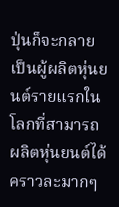ปุ่นก็จะกลายเป็นผู้ผลิตหุ่นยนต์รายแรกในโลกที่สามารถผลิตหุ่นยนต์ได้คราวละมากๆ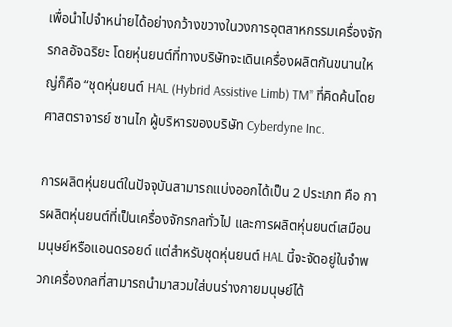เพื่อนำไปจำหน่ายได้อย่างกว้างขวางในวงการอุตสาหกรรมเครื่องจักรกลอัจฉริยะ โดยหุ่นยนต์ที่ทางบริษัทจะเดินเครื่องผลิตกันขนานใหญ่ก็คือ “ชุดหุ่นยนต์ HAL (Hybrid Assistive Limb) TM” ที่คิดค้นโดย ศาสตราจารย์ ซานไก ผู้บริหารของบริษัท Cyberdyne Inc.

การผลิตหุ่นยนต์ในปัจจุบันสามารถแบ่งออกได้เป็น 2 ประเภท คือ การผลิตหุ่นยนต์ที่เป็นเครื่องจักรกลทั่วไป และการผลิตหุ่นยนต์เสมือนมนุษย์หรือแอนดรอยด์ แต่สำหรับชุดหุ่นยนต์ HAL นี้จะจัดอยู่ในจำพวกเครื่องกลที่สามารถนำมาสวมใส่บนร่างกายมนุษย์ได้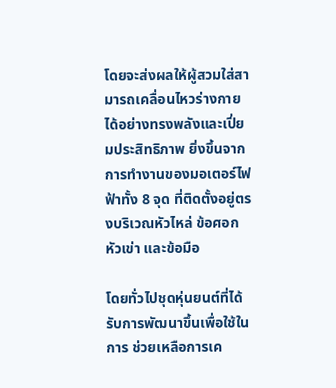โดยจะส่งผลให้ผู้สวมใส่สามารถเคลื่อนไหวร่างกายได้อย่างทรงพลังและเปี่ยมประสิทธิภาพ ยิ่งขึ้นจากการทำงานของมอเตอร์ไฟฟ้าทั้ง 8 จุด ที่ติดตั้งอยู่ตรงบริเวณหัวไหล่ ข้อศอก หัวเข่า และข้อมือ

โดยทั่วไปชุดหุ่นยนต์ที่ได้รับการพัฒนาขึ้นเพื่อใช้ในการ ช่วยเหลือการเค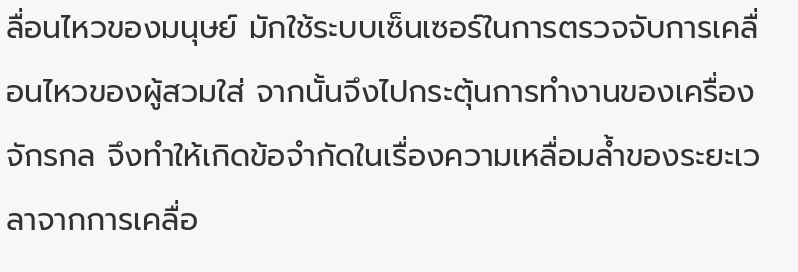ลื่อนไหวของมนุษย์ มักใช้ระบบเซ็นเซอร์ในการตรวจจับการเคลื่อนไหวของผู้สวมใส่ จากนั้นจึงไปกระตุ้นการทำงานของเครื่องจักรกล จึงทำให้เกิดข้อจำกัดในเรื่องความเหลื่อมล้ำของระยะเวลาจากการเคลื่อ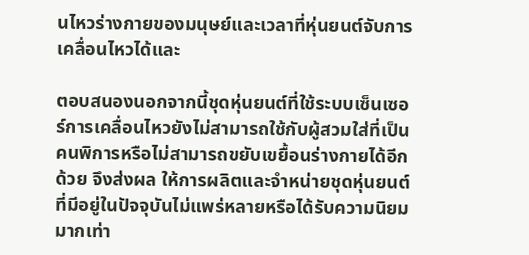นไหวร่างกายของมนุษย์และเวลาที่หุ่นยนต์จับการเคลื่อนไหวได้และ

ตอบสนองนอกจากนี้ชุดหุ่นยนต์ที่ใช้ระบบเซ็นเซอร์การเคลื่อนไหวยังไม่สามารถใช้กับผู้สวมใส่ที่เป็นคนพิการหรือไม่สามารถขยับเขยื้อนร่างกายได้อีกด้วย จึงส่งผล ให้การผลิตและจำหน่ายชุดหุ่นยนต์ที่มีอยู่ในปัจจุบันไม่แพร่หลายหรือได้รับความนิยมมากเท่า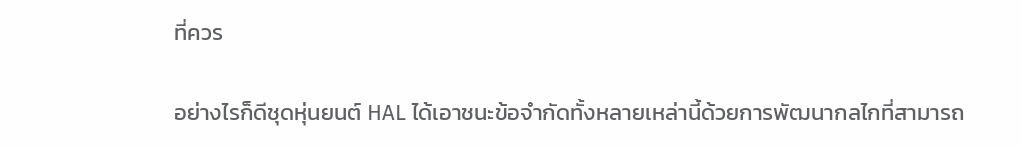ที่ควร

อย่างไรก็ดีชุดหุ่นยนต์ HAL ได้เอาชนะข้อจำกัดทั้งหลายเหล่านี้ด้วยการพัฒนากลไกที่สามารถ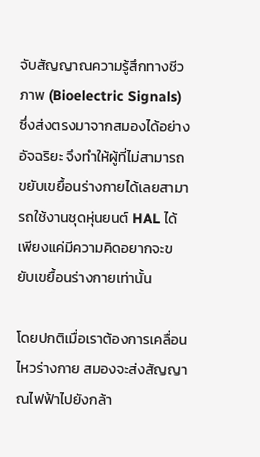จับสัญญาณความรู้สึกทางชีวภาพ (Bioelectric Signals) ซึ่งส่งตรงมาจากสมองได้อย่างอัจฉริยะ จึงทำให้ผู้ที่ไม่สามารถขยับเขยื้อนร่างกายได้เลยสามารถใช้งานชุดหุ่นยนต์ HAL ได้ เพียงแค่มีความคิดอยากจะขยับเขยื้อนร่างกายเท่านั้น

โดยปกติเมื่อเราต้องการเคลื่อนไหวร่างกาย สมองจะส่งสัญญาณไฟฟ้าไปยังกล้า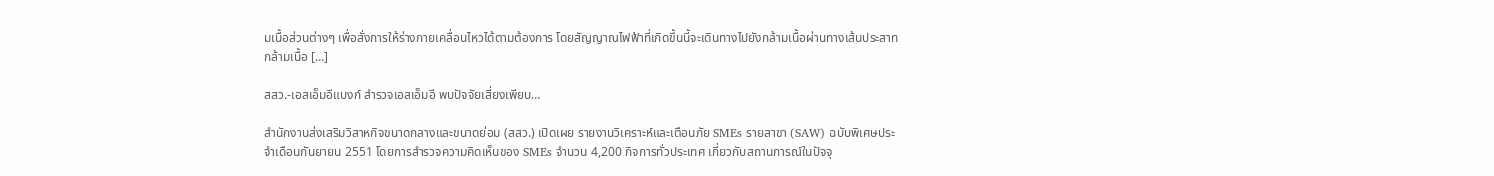มเนื้อส่วนต่างๆ เพื่อสั่งการให้ร่างกายเคลื่อนไหวได้ตามต้องการ โดยสัญญาณไฟฟ้าที่เกิดขึ้นนี้จะเดินทางไปยังกล้ามเนื้อผ่านทางเส้นประสาทกล้ามเนื้อ […]

สสว.-เอสเอ็มอีแบงก์ สำรวจเอสเอ็มอี พบปัจจัยเสี่ยงเพียบ…

สำนักงานส่งเสริมวิสาหกิจขนาดกลางและขนาดย่อม (สสว.) เปิดเผย รายงานวิเคราะห์และเตือนภัย SMEs รายสาขา (SAW) ฉบับพิเศษประจำเดือนกันยายน 2551 โดยการสำรวจความคิดเห็นของ SMEs จำนวน 4,200 กิจการทั่วประเทศ เกี่ยวกับสถานการณ์ในปัจจุ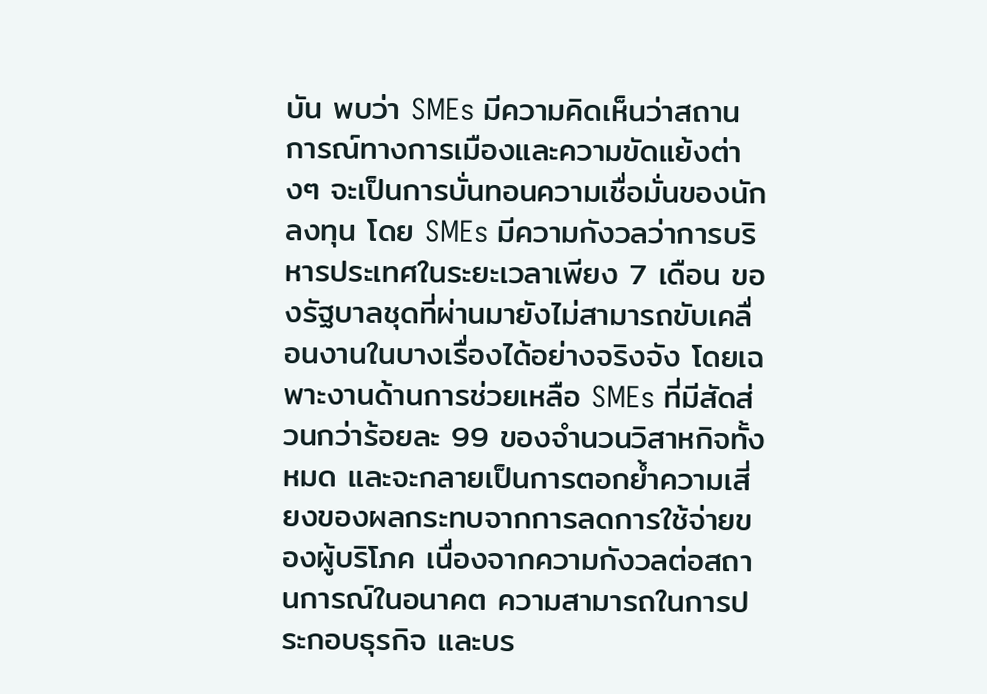บัน พบว่า SMEs มีความคิดเห็นว่าสถานการณ์ทางการเมืองและความขัดแย้งต่างๆ จะเป็นการบั่นทอนความเชื่อมั่นของนักลงทุน โดย SMEs มีความกังวลว่าการบริหารประเทศในระยะเวลาเพียง 7 เดือน ของรัฐบาลชุดที่ผ่านมายังไม่สามารถขับเคลื่อนงานในบางเรื่องได้อย่างจริงจัง โดยเฉพาะงานด้านการช่วยเหลือ SMEs ที่มีสัดส่วนกว่าร้อยละ 99 ของจำนวนวิสาหกิจทั้งหมด และจะกลายเป็นการตอกย้ำความเสี่ยงของผลกระทบจากการลดการใช้จ่ายของผู้บริโภค เนื่องจากความกังวลต่อสถานการณ์ในอนาคต ความสามารถในการประกอบธุรกิจ และบร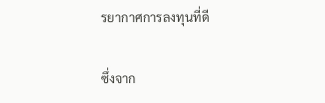รยากาศการลงทุนที่ดี

ซึ่งจาก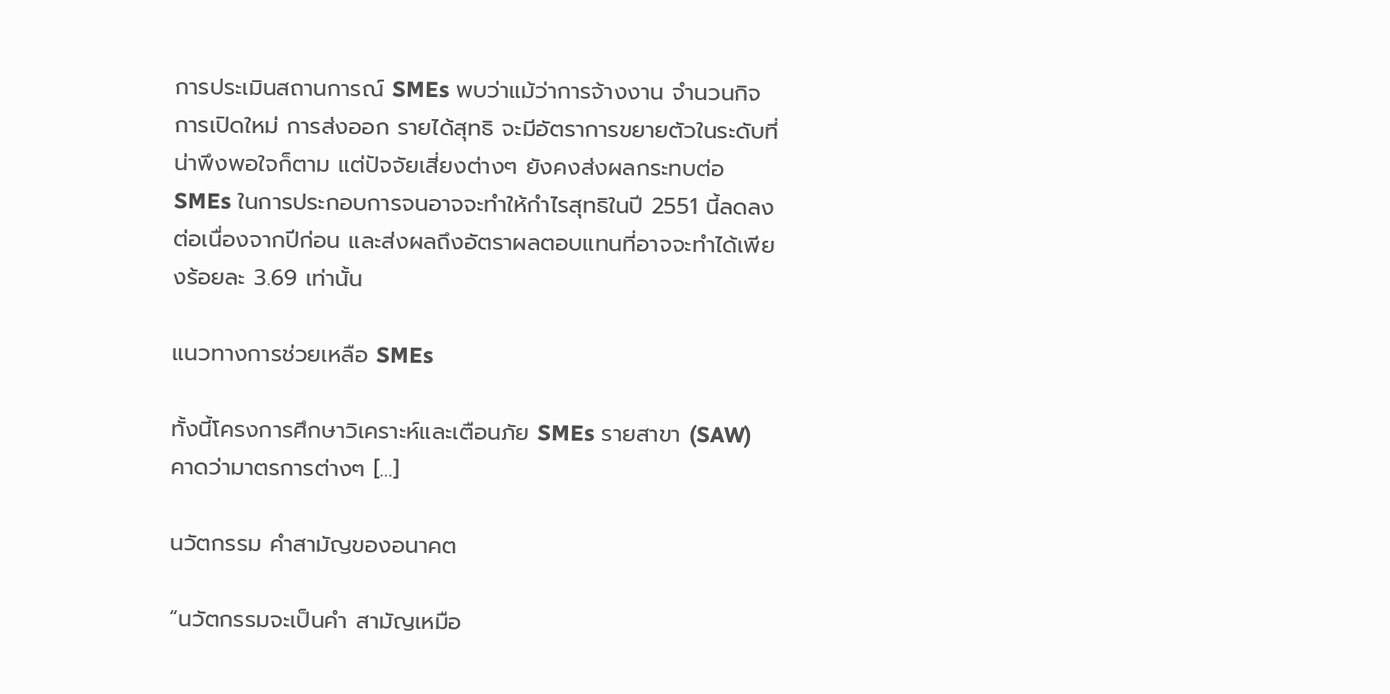การประเมินสถานการณ์ SMEs พบว่าแม้ว่าการจ้างงาน จำนวนกิจการเปิดใหม่ การส่งออก รายได้สุทธิ จะมีอัตราการขยายตัวในระดับที่น่าพึงพอใจก็ตาม แต่ปัจจัยเสี่ยงต่างๆ ยังคงส่งผลกระทบต่อ SMEs ในการประกอบการจนอาจจะทำให้กำไรสุทธิในปี 2551 นี้ลดลงต่อเนื่องจากปีก่อน และส่งผลถึงอัตราผลตอบแทนที่อาจจะทำได้เพียงร้อยละ 3.69 เท่านั้น

แนวทางการช่วยเหลือ SMEs

ทั้งนี้โครงการศึกษาวิเคราะห์และเตือนภัย SMEs รายสาขา (SAW) คาดว่ามาตรการต่างๆ […]

นวัตกรรม คำสามัญของอนาคต

“นวัตกรรมจะเป็นคำ สามัญเหมือ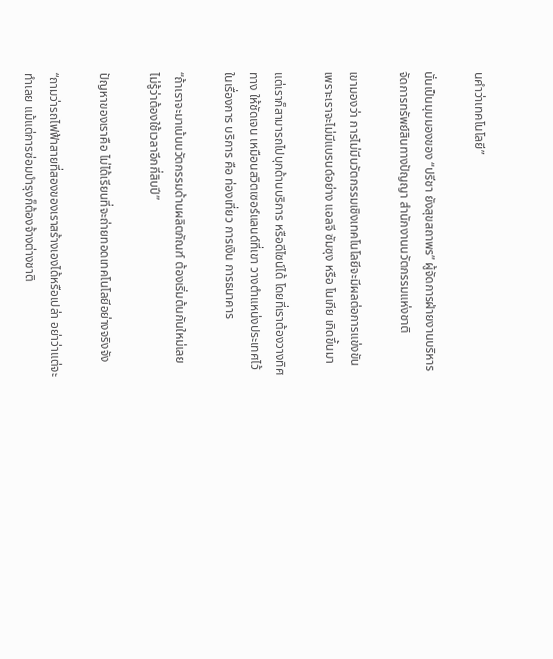นคำว่าเทคโนโลยี”

นั่นเป็นมุมมองของ “ปรีชา ยังสุขสถาพร” ผู้จัดการฝ่ายงานบริหารจัดการทรัพย์สินทางปัญญา สำนักงานนวัตกรรมแห่งชาติ

เขามองว่า การไม่มีนวัตกรรมเชิงเทคโนโลยีจะมีผลต่อการแข่งขัน เพราะเราจะไม่มีแบรนด์อย่าง แอลจี ซัมซุง หรือ โนเกีย เกิดขึ้นมา

แต่เราก็สามารถไปบุกด้านบริการ หรือดีไซน์ได้ โดยที่เราต้องวางทิศทาง ให้ชัดเจน เหมือนสวิตเซอร์แลนด์ที่เขา วางตำแหน่งประเทศไว้ในเรื่องการ บริการ คือ ท่องเที่ยว การเงิน การธนาคาร

“ถ้าเราจะมาเน้นนวัตกรรมด้านผลิตภัณฑ์ ต้องเริ่มต้นกันใหม่เลย ไม่รู้ว่าต้องใช้เวลาอีกกี่สิบปี”

ปัญหาของเราคือ ไม่ได้เรียนที่จะถ่ายทอดเทคโนโลยีอย่างจริงจัง

“ถามว่ารถไฟฟ้าสายที่สองของเราสร้างเองได้หรือเปล่า อย่าว่าแต่จะทำเลย แม้แต่การซ่อมบำรุงก็ต้องจ้างต่างชาติ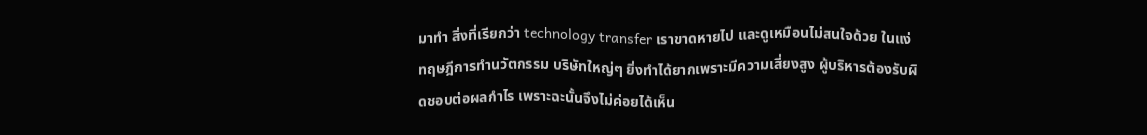มาทำ สิ่งที่เรียกว่า technology transfer เราขาดหายไป และดูเหมือนไม่สนใจด้วย ในแง่ทฤษฎีการทำนวัตกรรม บริษัทใหญ่ๆ ยิ่งทำได้ยากเพราะมีความเสี่ยงสูง ผู้บริหารต้องรับผิดชอบต่อผลกำไร เพราะฉะนั้นจึงไม่ค่อยได้เห็น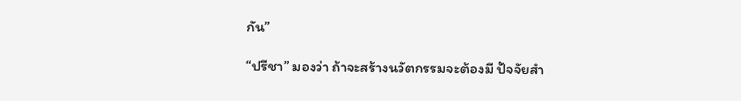กัน”

“ปรีชา” มองว่า ถ้าจะสร้างนวัตกรรมจะต้องมี ปัจจัยสำ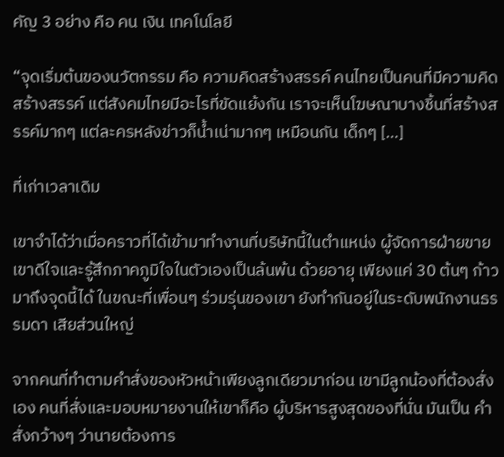คัญ 3 อย่าง คือ คน เงิน เทคโนโลยี

“จุดเริ่มต้นของนวัตกรรม คือ ความคิดสร้างสรรค์ คนไทยเป็นคนที่มีความคิดสร้างสรรค์ แต่สังคมไทยมีอะไรที่ขัดแย้งกัน เราจะเห็นโฆษณาบางชิ้นที่สร้างสรรค์มากๆ แต่ละครหลังข่าวก็น้ำเน่ามากๆ เหมือนกัน เด็กๆ […]

ที่เก่าเวลาเดิม

เขาจำได้ว่าเมื่อคราวที่ได้เข้ามาทำงานที่บริษัทนี้ในตำแหน่ง ผู้จัดการฝ่ายขาย เขาดีใจและรู้สึกภาคภูมิใจในตัวเองเป็นล้นพ้น ด้วยอายุ เพียงแค่ 30 ต้นๆ ก้าวมาถึงจุดนี้ได้ ในขณะที่เพื่อนๆ ร่วมรุ่นของเขา ยังทำกันอยู่ในระดับพนักงานธรรมดา เสียส่วนใหญ่

จากคนที่ทำตามคำสั่งของหัวหน้าเพียงลูกเดียวมาก่อน เขามีลูกน้องที่ต้องสั่งเอง คนที่สั่งและมอบหมายงานให้เขาก็คือ ผู้บริหารสูงสุดของที่นั่น มันเป็น คำสั่งกว้างๆ ว่านายต้องการ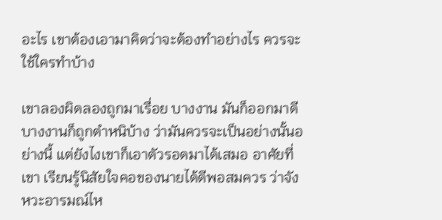อะไร เขาต้องเอามาคิดว่าจะต้องทำอย่างไร ควรจะใช้ใครทำบ้าง

เขาลองผิดลองถูกมาเรื่อย บางงาน มันก็ออกมาดี บางงานก็ถูกตำหนิบ้าง ว่ามันควรจะเป็นอย่างนั้นอย่างนี้ แต่ยังไงเขาก็เอาตัวรอดมาได้เสมอ อาศัยที่เขา เรียนรู้นิสัยใจคอของนายได้ดีพอสมควร ว่าจังหวะอารมณ์ไห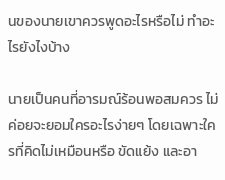นของนายเขาควรพูดอะไรหรือไม่ ทำอะไรยังไงบ้าง

นายเป็นคนที่อารมณ์ร้อนพอสมควร ไม่ค่อยจะยอมใครอะไรง่ายๆ โดยเฉพาะใครที่คิดไม่เหมือนหรือ ขัดแย้ง และอา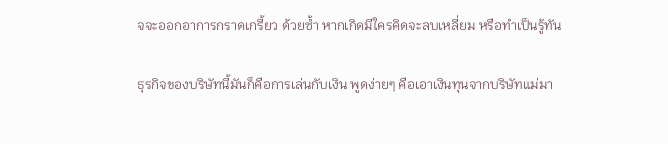จจะออกอาการกราดเกรี้ยว ด้วยซ้ำ หากเกิดมีใครคิดจะลบเหลี่ยม หรือทำเป็นรู้ทัน

ธุรกิจของบริษัทนี้มันก็คือการเล่นกับเงิน พูดง่ายๆ คือเอาเงินทุนจากบริษัทแม่มา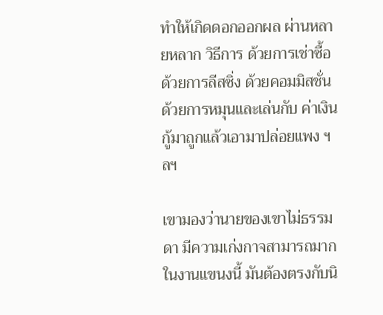ทำให้เกิดดอกออกผล ผ่านหลายหลาก วิธีการ ด้วยการเช่าซื้อ ด้วยการลีสซิ่ง ด้วยคอมมิสชั่น ด้วยการหมุนและเล่นกับ ค่าเงิน กู้มาถูกแล้วเอามาปล่อยแพง ฯลฯ

เขามองว่านายของเขาไม่ธรรมดา มีความเก่งกาจสามารถมากในงานแขนงนี้ มันต้องตรงกับนิ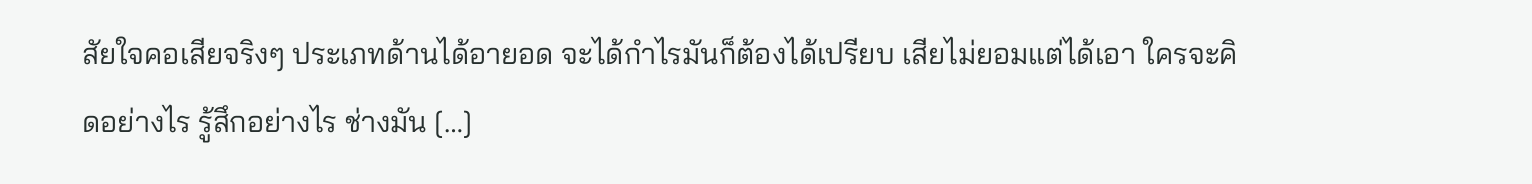สัยใจคอเสียจริงๆ ประเภทด้านได้อายอด จะได้กำไรมันก็ต้องได้เปรียบ เสียไม่ยอมแต่ได้เอา ใครจะคิดอย่างไร รู้สึกอย่างไร ช่างมัน […]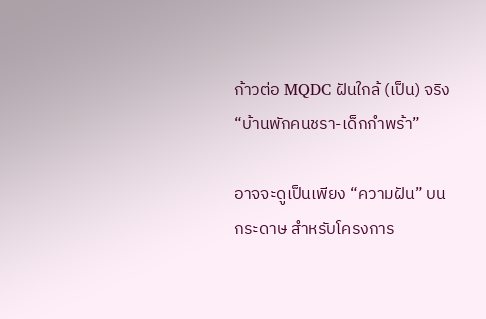ก้าวต่อ MQDC ฝันใกล้ (เป็น) จริง “บ้านพักคนชรา-เด็กกำพร้า”

อาจจะดูเป็นเพียง “ความฝัน” บนกระดาษ สำหรับโครงการ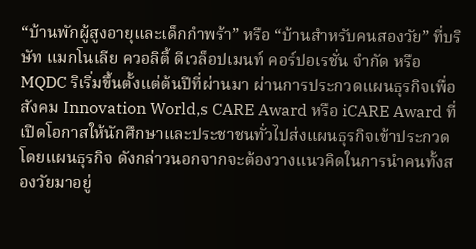“บ้านพักผู้สูงอายุและเด็กกำพร้า” หรือ “บ้านสำหรับคนสองวัย” ที่บริษัท แมกโนเลีย ควอลิตี้ ดีเวล็อปเมนท์ คอร์ปอเรชั่น จำกัด หรือ MQDC ริเริ่มขึ้นตั้งแต่ต้นปีที่ผ่านมา ผ่านการประกวดแผนธุรกิจเพื่อสังคม Innovation World,s CARE Award หรือ iCARE Award ที่เปิดโอกาสให้นักศึกษาและประชาชนทั่วไปส่งแผนธุรกิจเข้าประกวด โดยแผนธุรกิจ ดังกล่าวนอกจากจะต้องวางแนวคิดในการนำคนทั้งสองวัยมาอยู่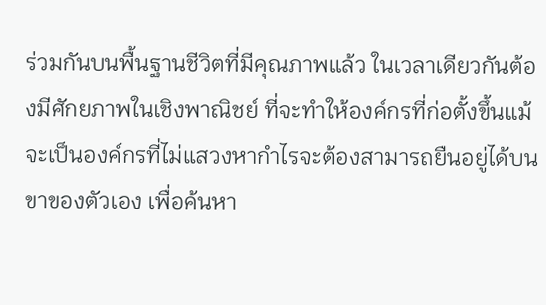ร่วมกันบนพื้นฐานชีวิตที่มีคุณภาพแล้ว ในเวลาเดียวกันต้องมีศักยภาพในเชิงพาณิชย์ ที่จะทำให้องค์กรที่ก่อตั้งขึ้นแม้จะเป็นองค์กรที่ไม่แสวงหากำไรจะต้องสามารถยืนอยู่ได้บนขาของตัวเอง เพื่อค้นหา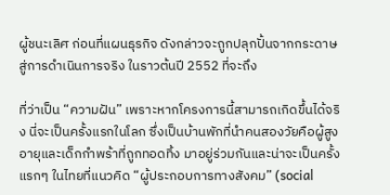ผู้ชนะเลิศ ก่อนที่แผนธุรกิจ ดังกล่าวจะถูกปลุกปั้นจากกระดาษสู่การดำเนินการจริง ในราวต้นปี 2552 ที่จะถึง

ที่ว่าเป็น “ความฝัน” เพราะหากโครงการนี้สามารถเกิดขึ้นได้จริง นี่จะเป็นครั้งแรกในโลก ซึ่งเป็นบ้านพักที่นำคนสองวัยคือผู้สูงอายุและเด็กกำพร้าที่ถูกทอดทิ้ง มาอยู่ร่วมกันและน่าจะเป็นครั้งแรกๆ ในไทยที่แนวคิด “ผู้ประกอบการทางสังคม” (social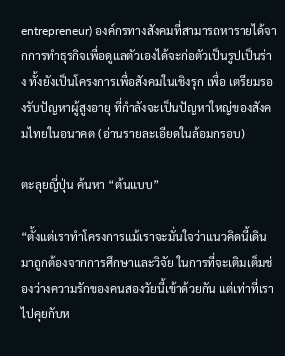entrepreneur) องค์กรทางสังคมที่สามารถหารายได้จากการทำธุรกิจเพื่อดูแลตัวเองได้จะก่อตัวเป็นรูปเป็นร่าง ทั้งยังเป็นโครงการเพื่อสังคมในเชิงรุก เพื่อ เตรียมรองรับปัญหาผู้สูงอายุ ที่กำลังจะเป็นปัญหาใหญ่ของสังคมไทยในอนาคต (อ่านรายละเอียดในล้อมกรอบ)

ตะลุยญี่ปุ่น ค้นหา “ต้นแบบ”

“ตั้งแต่เราทำโครงการแม้เราจะมั่นใจว่าแนวคิดนี้เดินมาถูกต้องจากการศึกษาและวิจัย ในการที่จะเติมเต็มช่องว่างความรักของคนสองวัยนี้เข้าด้วยกัน แต่เท่าที่เราไปคุยกับห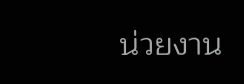น่วยงาน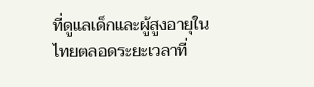ที่ดูแลเด็กและผู้สูงอายุในไทยตลอดระยะเวลาที่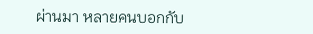ผ่านมา หลายคนบอกกับ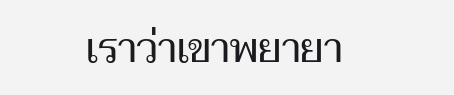เราว่าเขาพยายา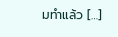มทำแล้ว […]